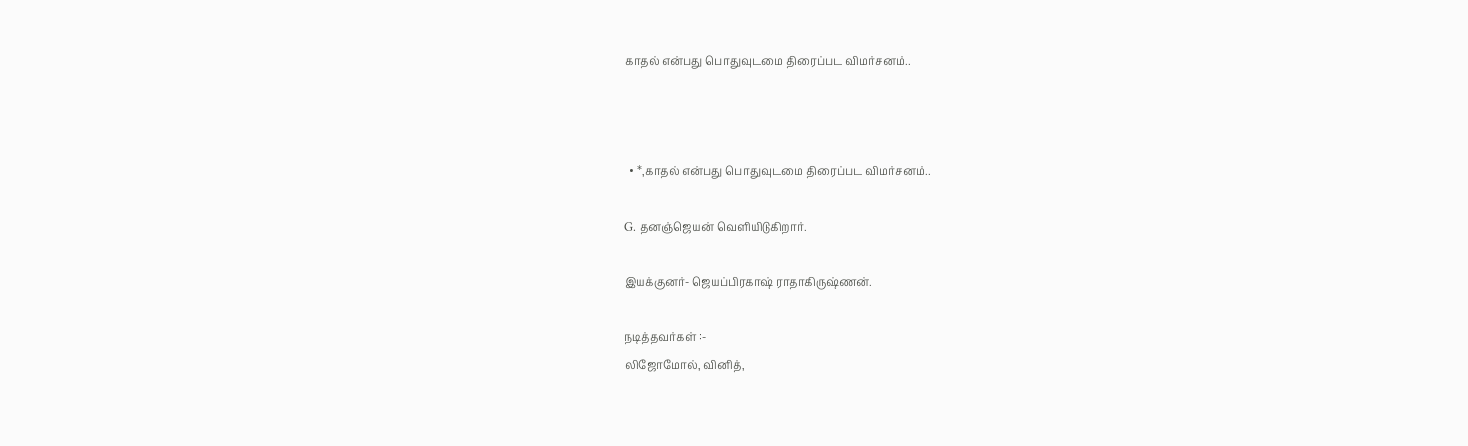காதல் என்பது பொதுவுடமை திரைப்பட விமர்சனம்..



  • *,காதல் என்பது பொதுவுடமை திரைப்பட விமர்சனம்..

G. தனஞ்ஜெயன் வெளியிடுகிறார்.

இயக்குனர்- ஜெயப்பிரகாஷ் ராதாகிருஷ்ணன்.

நடித்தவர்கள் :-
லிஜோமோல், வினித்,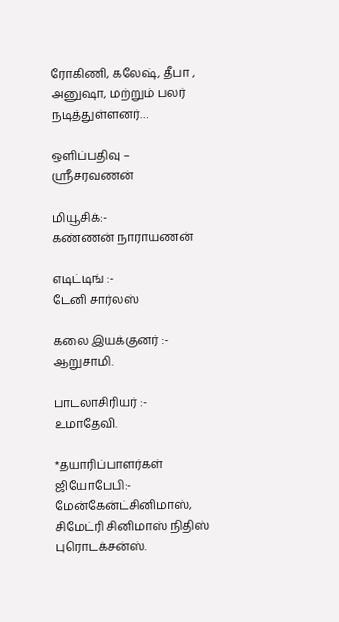ரோகிணி, கலேஷ், தீபா ,
அனுஷா, மற்றும் பலர் நடித்துள்ளனர்…

ஒளிப்பதிவு –
ஸ்ரீசரவணன்

மியூசிக்:-
கண்ணன் நாராயணன்

எடிட்டிங் :-
டேனி சார்லஸ்

கலை இயக்குனர் :-
ஆறுசாமி.

பாடலாசிரியர்‌ :-
உமாதேவி.

*தயாரிப்பாளர்கள் ஜியோபேபி:- மேன்கேன்ட்சினிமாஸ்,
சிமேட்ரி சினிமாஸ் நிதிஸ் புரொடக்சன்ஸ்.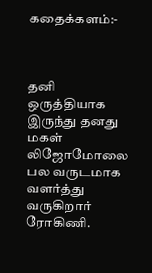கதைக்களம்:-



தனி ஒருத்தியாக இருந்து தனது மகள் லிஜோமோலை பல வருடமாக வளர்த்து வருகிறார் ரோகிணி.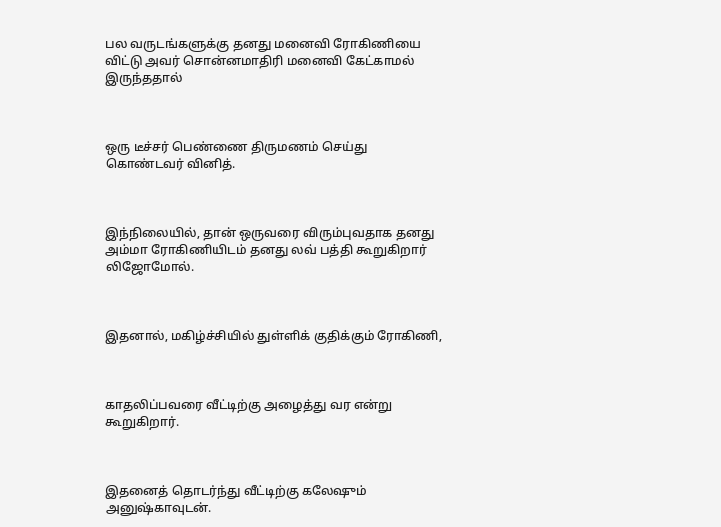பல வருடங்களுக்கு தனது மனைவி ரோகிணியை விட்டு அவர் சொன்னமாதிரி மனைவி கேட்காமல் இருந்ததால்



ஒரு டீச்சர் பெண்ணை திருமணம் செய்து கொண்டவர் வினித்.



இந்நிலையில், தான் ஒருவரை விரும்புவதாக தனது அம்மா‌ ரோகிணியிடம் தனது லவ் பத்தி கூறுகிறார் லிஜோமோல்.



இதனால், மகிழ்ச்சியில் துள்ளிக் குதிக்கும் ரோகிணி,



காதலிப்பவரை வீட்டிற்கு அழைத்து வர என்று கூறுகிறார்.



இதனைத் தொடர்ந்து வீட்டிற்கு கலேஷும் அனுஷ்காவுடன்.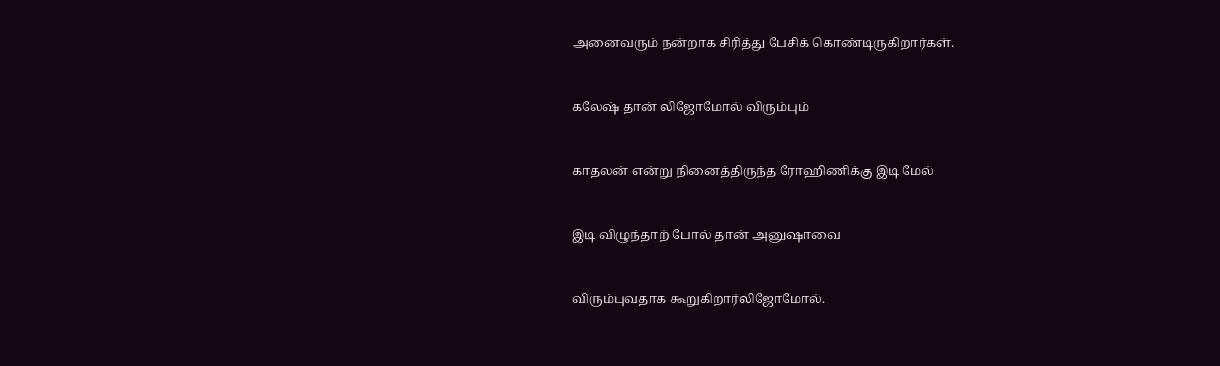அனைவரும் நன்றாக சிரித்து பேசிக் கொண்டிருகிறார்கள்.



கலேஷ் தான் லிஜோமோல் விரும்பும்



காதலன் என்று நினைத்திருந்த ரோஹிணிக்கு இடி மேல்



இடி விழுந்தாற் போல் தான் அனுஷாவை



விரும்புவதாக கூறுகிறார்லிஜோமோல்.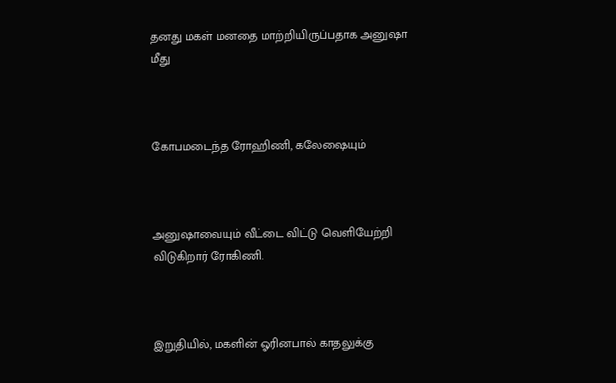தனது மகள் மனதை மாற்றியிருப்பதாக அனுஷா மீது



கோபமடைந்த ரோஹிணி, கலேஷையும்



அனுஷாவையும் வீட்டை விட்டு வெளியேற்றி விடுகிறார் ரோகிணி.



இறுதியில், மகளின் ஓரினபால் காதலுக்கு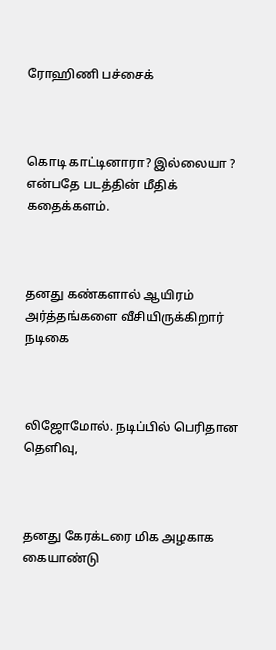ரோஹிணி பச்சைக்



கொடி காட்டினாரா? இல்லையா ? என்பதே படத்தின் மீதிக் கதைக்களம்.



தனது கண்களால் ஆயிரம் அர்த்தங்களை வீசியிருக்கிறார் நடிகை



லிஜோமோல். நடிப்பில் பெரிதான தெளிவு,



தனது கேரக்டரை மிக அழகாக கையாண்டு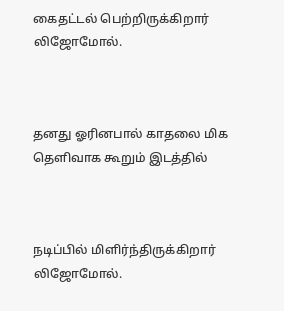கைதட்டல் பெற்றிருக்கிறார் லிஜோமோல்.



தனது ஓரினபால் காதலை மிக தெளிவாக கூறும் இடத்தில்



நடிப்பில் மிளிர்ந்திருக்கிறார் லிஜோமோல்.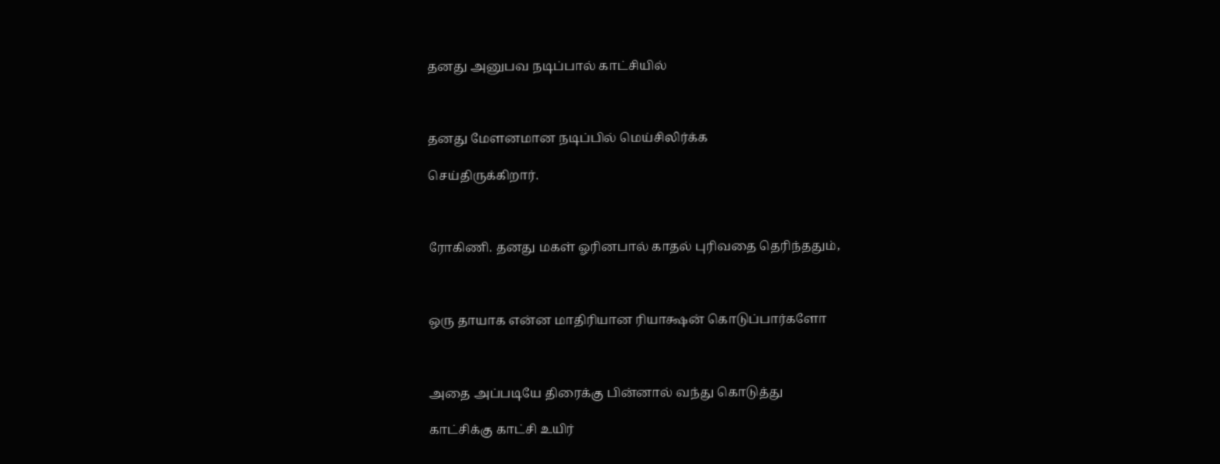தனது அனுபவ நடிப்பால் காட்சியில்



தனது‌ மேளனமான நடிப்பில் மெய்சிலிர்க்க

செய்திருக்கிறார்.



ரோகிணி. தனது மகள் ஓரினபால் காதல் புரிவதை தெரிந்ததும்,



ஒரு தாயாக என்ன மாதிரியான ரியாக்ஷன் கொடுப்பார்களோ



அதை அப்படியே திரைக்கு பின்னால் வந்து கொடுத்து

காட்சிக்கு‌ காட்சி உயிர்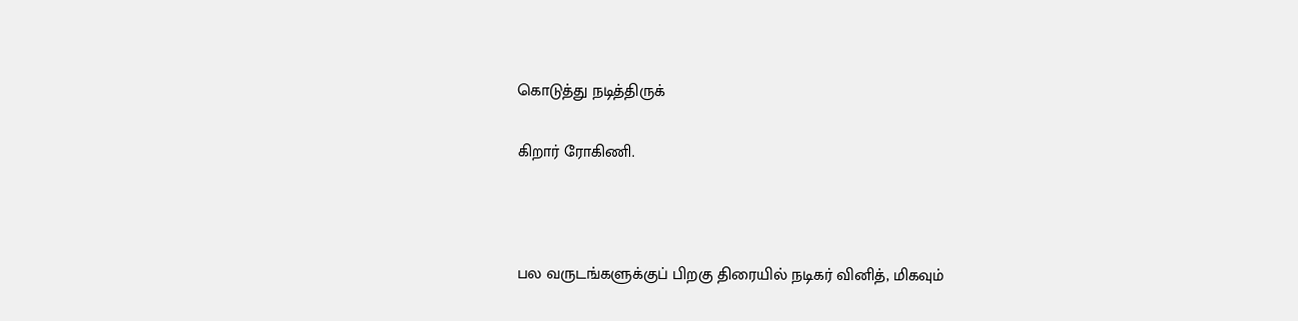கொடுத்து நடித்திருக்

கிறார் ரோகிணி.



பல வருடங்களுக்குப் பிறகு திரையில் நடிகர் வினித், மிகவும்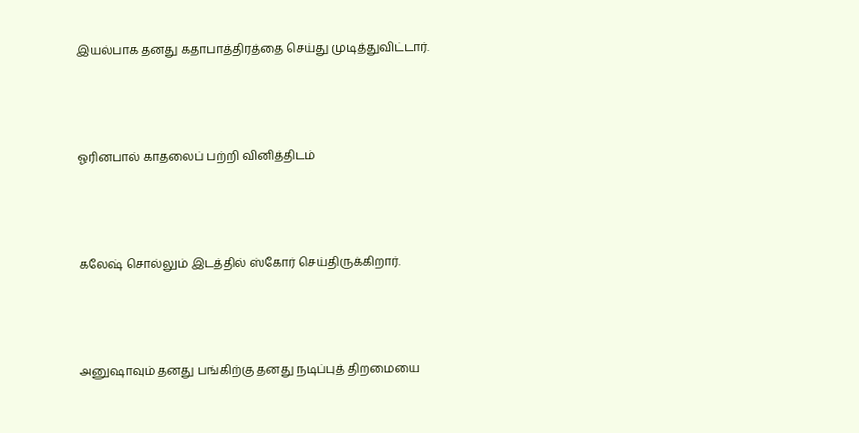இயல்பாக தனது கதாபாத்திரத்தை செய்து முடித்துவிட்டார்.



ஓரினபால் காதலைப் பற்றி வினித்திடம்



கலேஷ் சொல்லும் இடத்தில் ஸ்கோர் செய்திருக்கிறார்.



அனுஷாவும் தனது பங்கிற்கு தனது நடிப்புத் திறமையை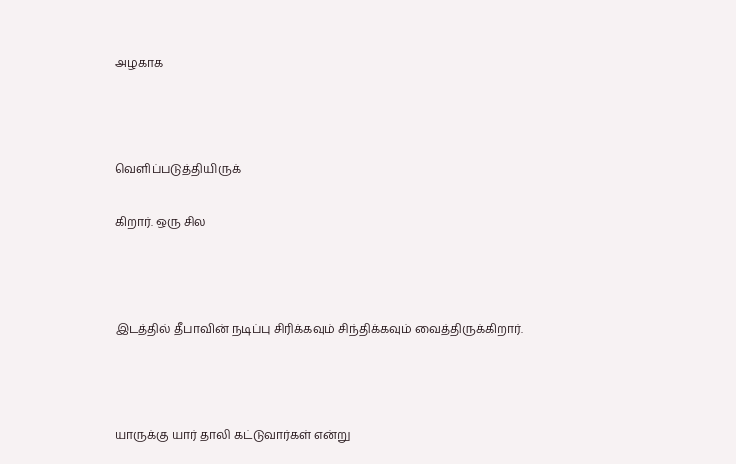அழகாக



வெளிப்படுத்தியிருக்

கிறார். ஒரு சில



இடத்தில் தீபாவின் நடிப்பு சிரிக்கவும் சிந்திக்கவும் வைத்திருக்கிறார்.



யாருக்கு யார் தாலி கட்டுவார்கள் என்று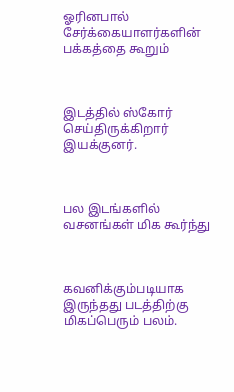ஓரினபால் சேர்க்கையாளர்களின் பக்கத்தை கூறும்



இடத்தில் ஸ்கோர் செய்திருக்கிறார் இயக்குனர்.



பல இடங்களில் வசனங்கள் மிக கூர்ந்து



கவனிக்கும்படியாக இருந்தது படத்திற்கு மிகப்பெரும் பலம்.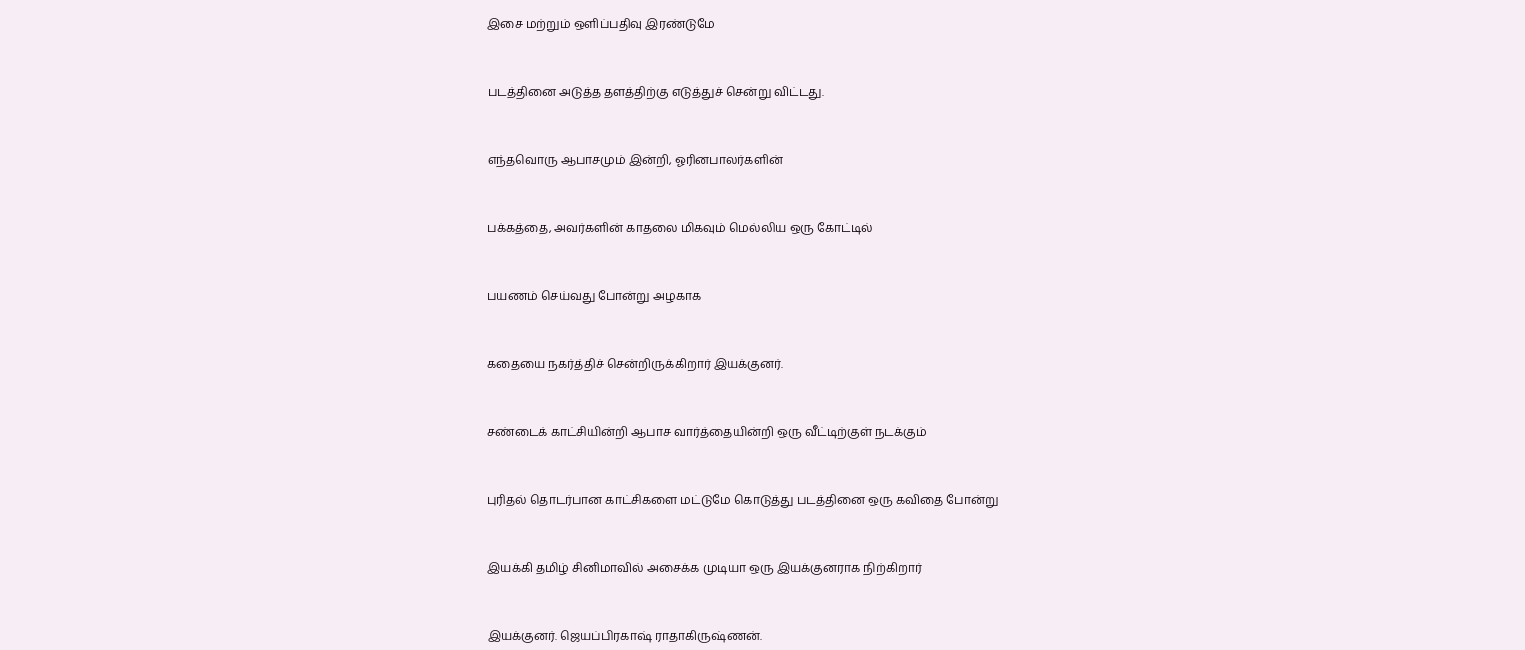இசை மற்றும் ஒளிப்பதிவு இரண்டுமே



படத்தினை அடுத்த தளத்திற்கு எடுத்துச் சென்று விட்டது.



எந்தவொரு ஆபாசமும் இன்றி, ஓரினபாலர்களின்



பக்கத்தை, அவர்களின் காதலை மிகவும் மெல்லிய ஒரு கோட்டில்



பயணம் செய்வது போன்று அழகாக



கதையை நகர்த்திச் சென்றிருக்கிறார் இயக்குனர்.



சண்டைக் காட்சியின்றி ஆபாச வார்த்தையின்றி ஒரு வீட்டிற்குள் நடக்கும்



புரிதல் தொடர்பான காட்சிகளை மட்டுமே கொடுத்து படத்தினை ஒரு கவிதை போன்று



இயக்கி தமிழ் சினிமாவில் அசைக்க முடியா ஒரு இயக்குனராக நிற்கிறார்



இயக்குனர். ஜெயப்பிரகாஷ் ராதாகிருஷ்ணன்.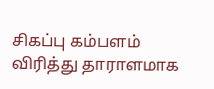சிகப்பு கம்பளம் விரித்து தாராளமாக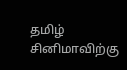தமிழ் சினிமாவிற்கு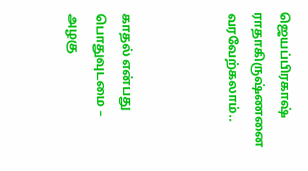ஜெயப்பிரகாஷ் ராதாகிருஷ்ணனை வரவேற்கலாம்..



காதல் என்பது பொதுவுடமை – அழகு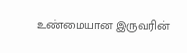உண்மையான இருவரின்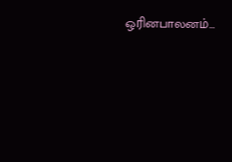ஒரினபாலனம்…